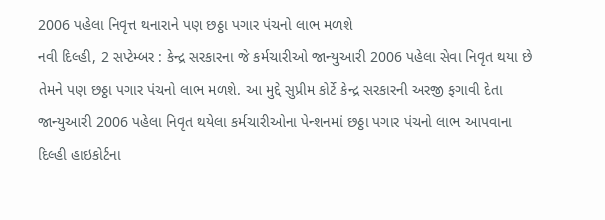2006 પહેલા નિવૃત્ત થનારાને પણ છઠ્ઠા પગાર પંચનો લાભ મળશે
નવી દિલ્હી, 2 સપ્ટેમ્બર : કેન્દ્ર સરકારના જે કર્મચારીઓ જાન્યુઆરી 2006 પહેલા સેવા નિવૃત થયા છે તેમને પણ છઠ્ઠા પગાર પંચનો લાભ મળશે. આ મુદ્દે સુપ્રીમ કોર્ટે કેન્દ્ર સરકારની અરજી ફગાવી દેતા જાન્યુઆરી 2006 પહેલા નિવૃત થયેલા કર્મચારીઓના પેન્શનમાં છઠ્ઠા પગાર પંચનો લાભ આપવાના દિલ્હી હાઇકોર્ટના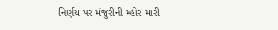નિર્ણય પર મંજુરીની મ્હોર મારી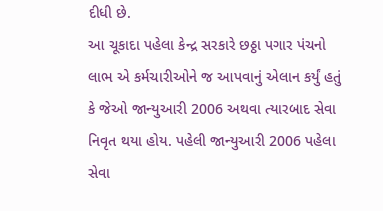દીધી છે.
આ ચૂકાદા પહેલા કેન્દ્ર સરકારે છઠ્ઠા પગાર પંચનો લાભ એ કર્મચારીઓને જ આપવાનું એલાન કર્યું હતું કે જેઓ જાન્યુઆરી 2006 અથવા ત્યારબાદ સેવા નિવૃત થયા હોય. પહેલી જાન્યુઆરી 2006 પહેલા સેવા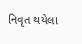નિવૃત થયેલા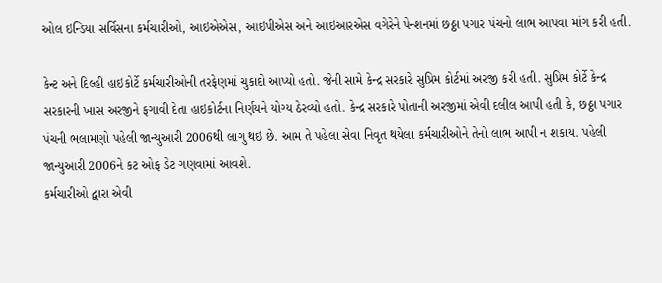ઓલ ઇન્ડિયા સર્વિસના કર્મચારીઓ, આઇએએસ, આઇપીએસ અને આઇઆરએસ વગેરેને પેન્શનમાં છઠ્ઠા પગાર પંચનો લાભ આપવા માંગ કરી હતી.

કેન્ટ અને દિલ્હી હાઇકોર્ટે કર્મચારીઓની તરફેણમાં ચુકાદો આપ્યો હતો. જેની સામે કેન્દ્ર સરકારે સુપ્રિમ કોર્ટમાં અરજી કરી હતી. સુપ્રિમ કોર્ટે કેન્દ્ર સરકારની ખાસ અરજીને ફગાવી દેતા હાઇકોર્ટના નિર્ણયને યોગ્ય ઠેરવ્યો હતો. કેન્દ્ર સરકારે પોતાની અરજીમાં એવી દલીલ આપી હતી કે, છઠ્ઠા પગાર પંચની ભલામણો પહેલી જાન્યુઆરી 2006થી લાગુ થઇ છે. આમ તે પહેલા સેવા નિવૃત થયેલા કર્મચારીઓને તેનો લાભ આપી ન શકાય. પહેલી જાન્યુઆરી 2006ને કટ ઓફ ડેટ ગણવામાં આવશે.
કર્મચારીઓ દ્વારા એવી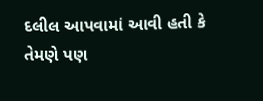દલીલ આપવામાં આવી હતી કે તેમણે પણ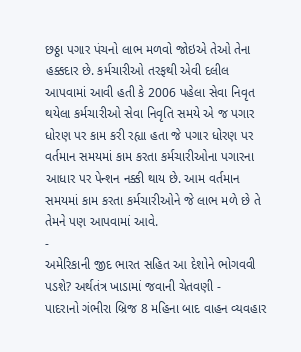છઠ્ઠા પગાર પંચનો લાભ મળવો જોઇએ તેઓ તેના હક્કદાર છે. કર્મચારીઓ તરફથી એવી દલીલ આપવામાં આવી હતી કે 2006 પહેલા સેવા નિવૃત થયેલા કર્મચારીઓ સેવા નિવૃતિ સમયે એ જ પગાર ધોરણ પર કામ કરી રહ્યા હતા જે પગાર ધોરણ પર વર્તમાન સમયમાં કામ કરતા કર્મચારીઓના પગારના આધાર પર પેન્શન નક્કી થાય છે. આમ વર્તમાન સમયમાં કામ કરતા કર્મચારીઓને જે લાભ મળે છે તે તેમને પણ આપવામાં આવે.
-
અમેરિકાની જીદ ભારત સહિત આ દેશોને ભોગવવી પડશે? અર્થતંત્ર ખાડામાં જવાની ચેતવણી -
પાદરાનો ગંભીરા બ્રિજ 8 મહિના બાદ વાહન વ્યવહાર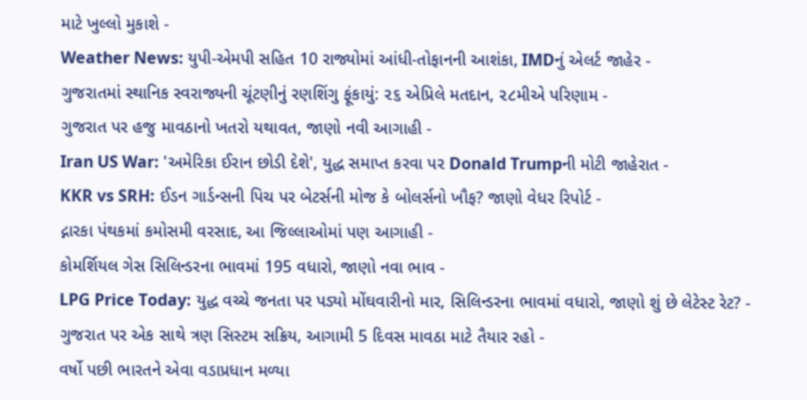માટે ખુલ્લો મુકાશે -
Weather News: યુપી-એમપી સહિત 10 રાજ્યોમાં આંધી-તોફાનની આશંકા, IMDનું એલર્ટ જાહેર -
ગુજરાતમાં સ્થાનિક સ્વરાજ્યની ચૂંટણીનું રણશિંગુ ફૂંકાયું: ૨૬ એપ્રિલે મતદાન, ૨૮મીએ પરિણામ -
ગુજરાત પર હજુ માવઠાનો ખતરો યથાવત, જાણો નવી આગાહી -
Iran US War: 'અમેરિકા ઈરાન છોડી દેશે', યુદ્ધ સમાપ્ત કરવા પર Donald Trumpની મોટી જાહેરાત -
KKR vs SRH: ઈડન ગાર્ડન્સની પિચ પર બેટર્સની મોજ કે બોલર્સનો ખૌફ? જાણો વેધર રિપોર્ટ -
દ્નારકા પંથકમાં કમોસમી વરસાદ, આ જિલ્લાઓમાં પણ આગાહી -
કોમર્શિયલ ગેસ સિલિન્ડરના ભાવમાં 195 વધારો, જાણો નવા ભાવ -
LPG Price Today: યુદ્ધ વચ્ચે જનતા પર પડ્યો મોંઘવારીનો માર, સિલિન્ડરના ભાવમાં વધારો, જાણો શું છે લેટેસ્ટ રેટ? -
ગુજરાત પર એક સાથે ત્રણ સિસ્ટમ સક્રિય, આગામી 5 દિવસ માવઠા માટે તૈયાર રહો -
વર્ષો પછી ભારતને એવા વડાપ્રધાન મળ્યા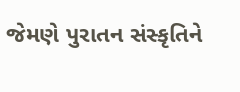જેમણે પુરાતન સંસ્કૃતિને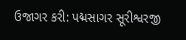ઉજાગર કરી: પદ્મસાગર સૂરીશ્વરજી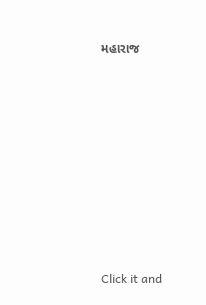મહારાજ











Click it and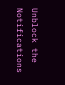Unblock the Notifications